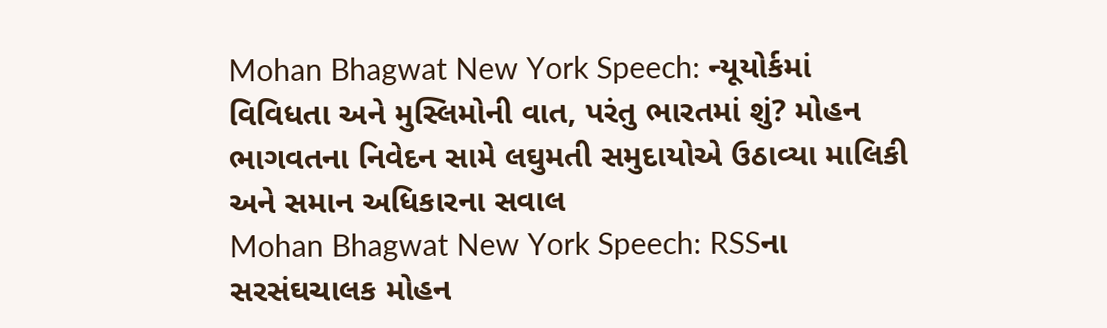Mohan Bhagwat New York Speech: ન્યૂયોર્કમાં વિવિધતા અને મુસ્લિમોની વાત, પરંતુ ભારતમાં શું? મોહન ભાગવતના નિવેદન સામે લઘુમતી સમુદાયોએ ઉઠાવ્યા માલિકી અને સમાન અધિકારના સવાલ
Mohan Bhagwat New York Speech: RSSના સરસંઘચાલક મોહન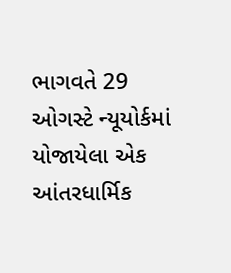ભાગવતે 29 ઓગસ્ટે ન્યૂયોર્કમાં યોજાયેલા એક આંતરધાર્મિક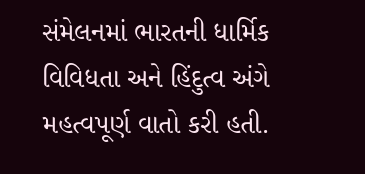સંમેલનમાં ભારતની ધાર્મિક વિવિધતા અને હિંદુત્વ અંગે મહત્વપૂર્ણ વાતો કરી હતી.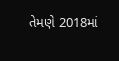તેમણે 2018માં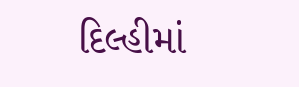દિલ્હીમાં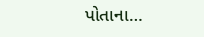પોતાના…